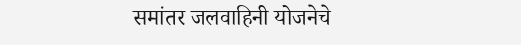समांतर जलवाहिनी योजनेचे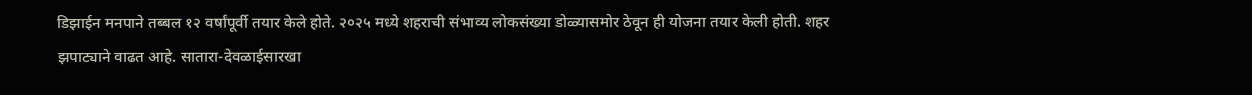डिझाईन मनपाने तब्बल १२ वर्षांपूर्वी तयार केले होते. २०२५ मध्ये शहराची संभाव्य लोकसंख्या डोळ्यासमोर ठेवून ही योजना तयार केली होती. शहर झपाट्याने वाढत आहे. सातारा-देवळाईसारखा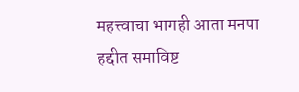महत्त्वाचा भागही आता मनपा हद्दीत समाविष्ट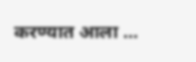करण्यात आला ...